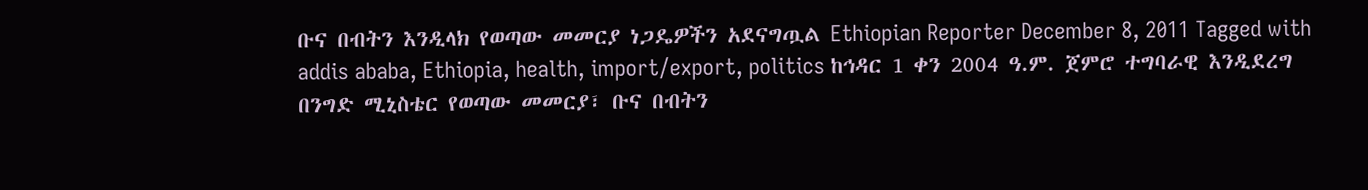ቡና በብትን እንዲላክ የወጣው መመርያ ነጋዴዎችን አደናግጧል Ethiopian Reporter December 8, 2011 Tagged with addis ababa, Ethiopia, health, import/export, politics ከኅዳር 1 ቀን 2004 ዓ.ም. ጀምሮ ተግባራዊ እንዲደረግ በንግድ ሚኒስቴር የወጣው መመርያ፣ ቡና በብትን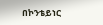በኮንቴይነር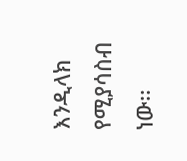እንዲላክ የሚያሳስብ ነው፡፡